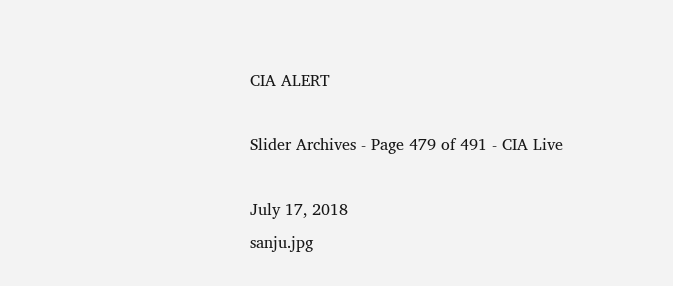CIA ALERT

Slider Archives - Page 479 of 491 - CIA Live

July 17, 2018
sanju.jpg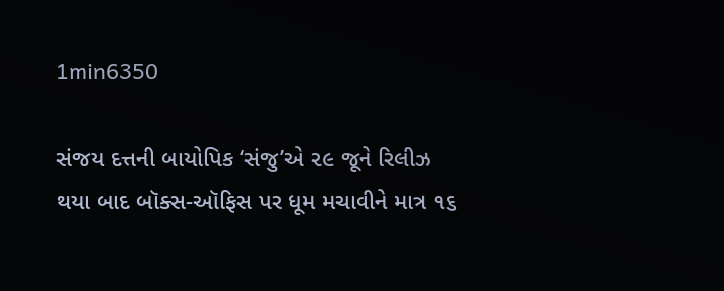1min6350

સંજય દત્તની બાયોપિક ‘સંજુ’એ ૨૯ જૂને રિલીઝ થયા બાદ બૉક્સ-ઑફિસ પર ધૂમ મચાવીને માત્ર ૧૬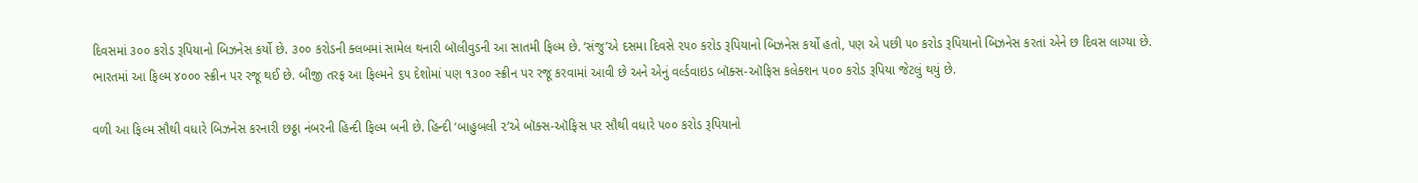દિવસમાં ૩૦૦ કરોડ રૂપિયાનો બિઝનેસ કર્યો છે. ૩૦૦ કરોડની ક્લબમાં સામેલ થનારી બૉલીવુડની આ સાતમી ફિલ્મ છે. ‘સંજુ’એ દસમા દિવસે ૨૫૦ કરોડ રૂપિયાનો બિઝનેસ કર્યો હતો, પણ એ પછી ૫૦ કરોડ રૂપિયાનો બિઝનેસ કરતાં એને છ દિવસ લાગ્યા છે. ભારતમાં આ ફિલ્મ ૪૦૦૦ સ્ક્રીન પર રજૂ થઈ છે. બીજી તરફ આ ફિલ્મને ૬૫ દેશોમાં પણ ૧૩૦૦ સ્ક્રીન પર રજૂ કરવામાં આવી છે અને એનું વર્લ્ડવાઇડ બૉક્સ-ઑફિસ કલેક્શન ૫૦૦ કરોડ રૂપિયા જેટલું થયું છે.

વળી આ ફિલ્મ સૌથી વધારે બિઝનેસ કરનારી છઠ્ઠા નંબરની હિન્દી ફિલ્મ બની છે. હિન્દી ‘બાહુબલી ૨’એ બૉક્સ-ઑફિસ પર સૌથી વધારે ૫૦૦ કરોડ રૂપિયાનો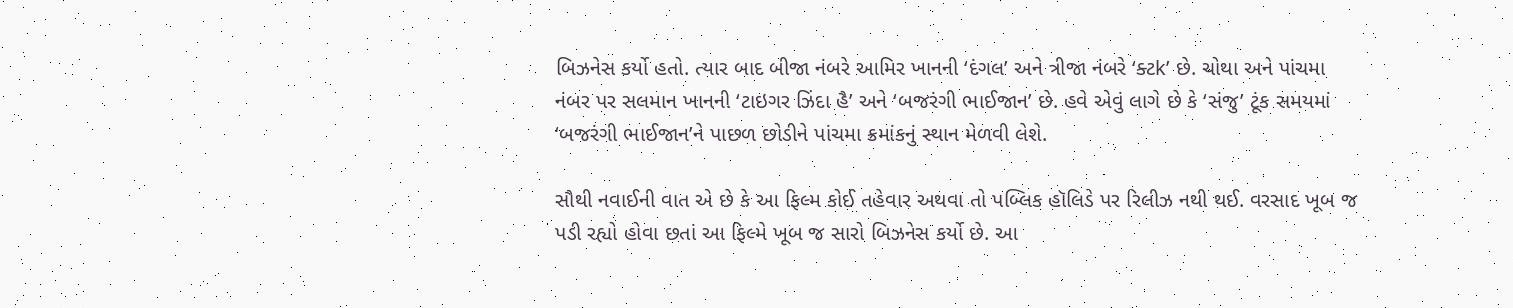બિઝનેસ કર્યો હતો. ત્યાર બાદ બીજા નંબરે આમિર ખાનની ‘દંગલ’ અને ત્રીજા નંબરે ‘ક્ટk’ છે. ચોથા અને પાંચમા નંબર પર સલમાન ખાનની ‘ટાઇગર ઝિંદા હૈ’ અને ‘બજરંગી ભાઈજાન’ છે. હવે એવું લાગે છે કે ‘સંજુ’ ટૂંક સમયમાં ‘બજરંગી ભાઈજાન’ને પાછળ છોડીને પાંચમા ક્રમાંકનું સ્થાન મેળવી લેશે.

સૌથી નવાઈની વાત એ છે કે આ ફિલ્મ કોઈ તહેવાર અથવા તો પબ્લિક હૉલિડે પર રિલીઝ નથી થઈ. વરસાદ ખૂબ જ પડી રહ્યો હોવા છતાં આ ફિલ્મે ખૂબ જ સારો બિઝનેસ કર્યો છે. આ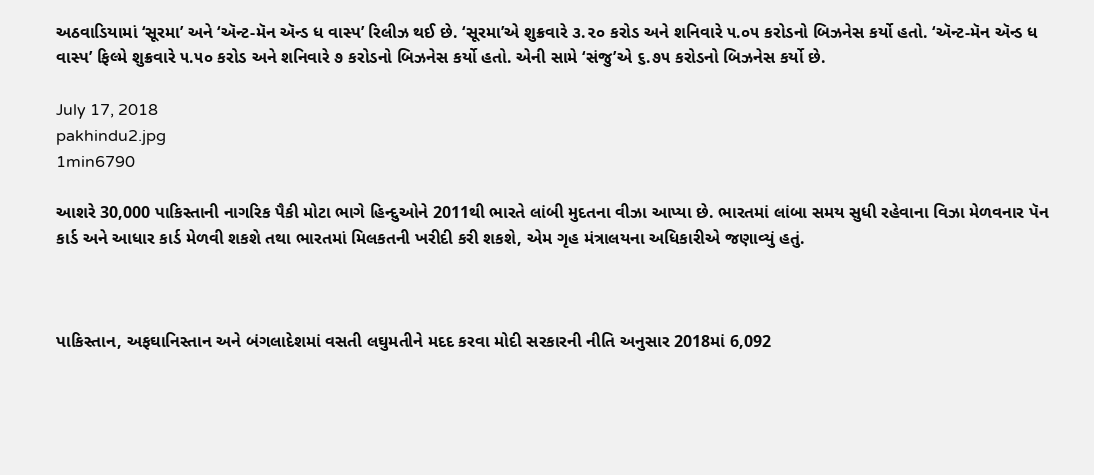અઠવાડિયામાં ‘સૂરમા’ અને ‘ઍન્ટ-મૅન ઍન્ડ ધ વાસ્પ’ રિલીઝ થઈ છે. ‘સૂરમા’એ શુક્રવારે ૩.૨૦ કરોડ અને શનિવારે ૫.૦૫ કરોડનો બિઝનેસ કર્યો હતો. ‘ઍન્ટ-મૅન ઍન્ડ ધ વાસ્પ’ ફિલ્મે શુક્રવારે ૫.૫૦ કરોડ અને શનિવારે ૭ કરોડનો બિઝનેસ કર્યો હતો. એની સામે ‘સંજુ’એ ૬.૭૫ કરોડનો બિઝનેસ કર્યો છે.

July 17, 2018
pakhindu2.jpg
1min6790

આશરે 30,000 પાકિસ્તાની નાગરિક પૈકી મોટા ભાગે હિન્દુઓને 2011થી ભારતે લાંબી મુદતના વીઝા આપ્યા છે. ભારતમાં લાંબા સમય સુધી રહેવાના વિઝા મેળવનાર પૅન કાર્ડ અને આધાર કાર્ડ મેળવી શકશે તથા ભારતમાં મિલકતની ખરીદી કરી શકશે, એમ ગૃહ મંત્રાલયના અધિકારીએ જણાવ્યું હતું.



પાકિસ્તાન, અફઘાનિસ્તાન અને બંગલાદેશમાં વસતી લઘુમતીને મદદ કરવા મોદી સરકારની નીતિ અનુસાર 2018માં 6,092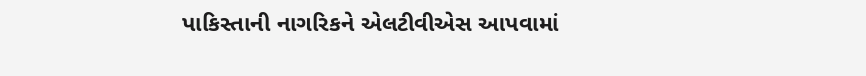પાકિસ્તાની નાગરિકને એલટીવીએસ આપવામાં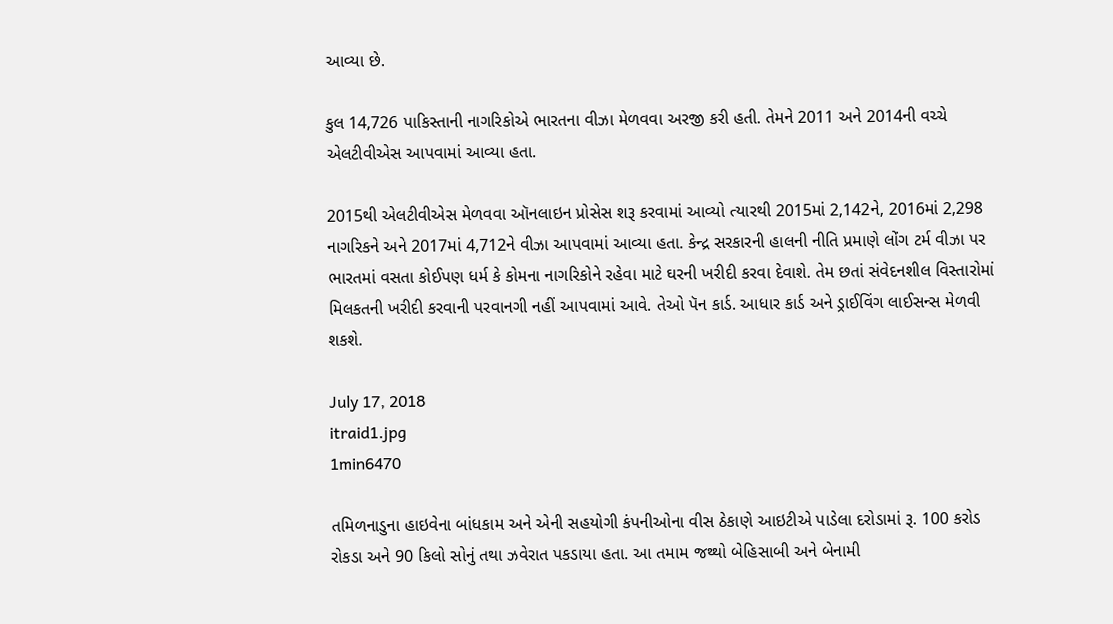આવ્યા છે.

કુલ 14,726 પાકિસ્તાની નાગરિકોએ ભારતના વીઝા મેળવવા અરજી કરી હતી. તેમને 2011 અને 2014ની વચ્ચે એલટીવીએસ આપવામાં આવ્યા હતા.

2015થી એલટીવીએસ મેળવવા ઑનલાઇન પ્રોસેસ શરૂ કરવામાં આવ્યો ત્યારથી 2015માં 2,142ને, 2016માં 2,298 નાગરિકને અને 2017માં 4,712ને વીઝા આપવામાં આવ્યા હતા. કેન્દ્ર સરકારની હાલની નીતિ પ્રમાણે લોંગ ટર્મ વીઝા પર ભારતમાં વસતા કોઈપણ ધર્મ કે કોમના નાગરિકોને રહેવા માટે ઘરની ખરીદી કરવા દેવાશે. તેમ છતાં સંવેદનશીલ વિસ્તારોમાં મિલકતની ખરીદી કરવાની પરવાનગી નહીં આપવામાં આવે. તેઓ પૅન કાર્ડ. આધાર કાર્ડ અને ડ્રાઈવિંગ લાઈસન્સ મેળવી શકશે.

July 17, 2018
itraid1.jpg
1min6470

તમિળનાડુના હાઇવેના બાંધકામ અને એની સહયોગી કંપનીઓના વીસ ઠેકાણે આઇટીએ પાડેલા દરોડામાં રૂ. 100 કરોડ રોકડા અને 90 કિલો સોનું તથા ઝવેરાત પકડાયા હતા. આ તમામ જથ્થો બેહિસાબી અને બેનામી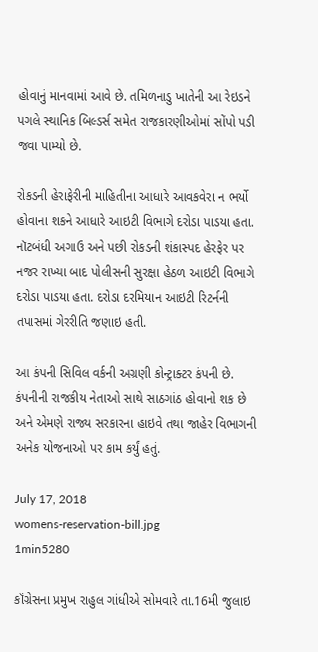હોવાનું માનવામાં આવે છે. તમિળનાડુ ખાતેની આ રેઇડને પગલે સ્થાનિક બિલ્ડર્સ સમેત રાજકારણીઓમાં સોંપો પડી જવા પામ્યો છે.

રોકડની હેરાફેરીની માહિતીના આધારે આવકવેરા ન ભર્યો હોવાના શકને આધારે આઇટી વિભાગે દરોડા પાડયા હતા. નૉટબંધી અગાઉ અને પછી રોકડની શંકાસ્પદ હેરફેર પર નજર રાખ્યા બાદ પોલીસની સુરક્ષા હેઠળ આઇટી વિભાગે દરોડા પાડયા હતા. દરોડા દરમિયાન આઇટી રિટર્નની તપાસમાં ગેરરીતિ જણાઇ હતી.

આ કંપની સિવિલ વર્કની અગ્રણી કોન્ટ્રાક્ટર કંપની છે. કંપનીની રાજકીય નેતાઓ સાથે સાઠગાંઠ હોવાનો શક છે અને એમણે રાજ્ય સરકારના હાઇવે તથા જાહેર વિભાગની અનેક યોજનાઓ પર કામ કર્યું હતું.

July 17, 2018
womens-reservation-bill.jpg
1min5280

કૉંગ્રેસના પ્રમુખ રાહુલ ગાંધીએ સોમવારે તા.16મી જુલાઇ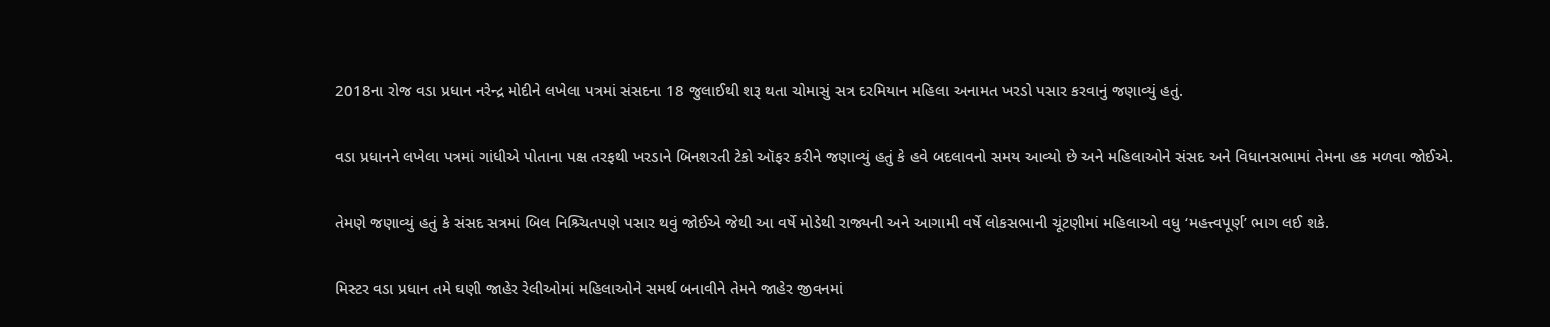2018ના રોજ વડા પ્રધાન નરેન્દ્ર મોદીને લખેલા પત્રમાં સંસદના 18 જુલાઈથી શરૂ થતા ચોમાસું સત્ર દરમિયાન મહિલા અનામત ખરડો પસાર કરવાનું જણાવ્યું હતું.

વડા પ્રધાનને લખેલા પત્રમાં ગાંધીએ પોતાના પક્ષ તરફથી ખરડાને બિનશરતી ટેકો ઑફર કરીને જણાવ્યું હતું કે હવે બદલાવનો સમય આવ્યો છે અને મહિલાઓને સંસદ અને વિધાનસભામાં તેમના હક મળવા જોઈએ.

તેમણે જણાવ્યું હતું કે સંસદ સત્રમાં બિલ નિશ્ર્ચિતપણે પસાર થવું જોઈએ જેથી આ વર્ષે મોડેથી રાજ્યની અને આગામી વર્ષે લોકસભાની ચૂંટણીમાં મહિલાઓ વધુ ‘મહત્ત્વપૂર્ણ’ ભાગ લઈ શકે.

મિસ્ટર વડા પ્રધાન તમે ઘણી જાહેર રેલીઓમાં મહિલાઓને સમર્થ બનાવીને તેમને જાહેર જીવનમાં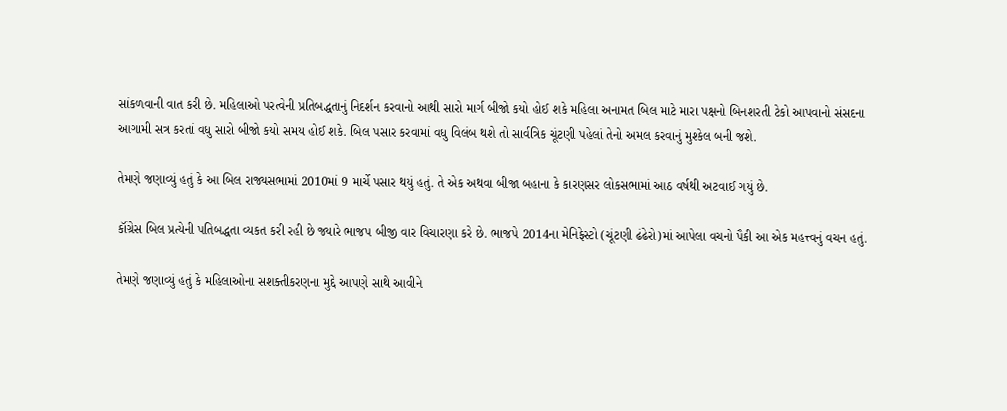સાંકળવાની વાત કરી છે. મહિલાઓ પરત્વેની પ્રતિબદ્ધતાનું નિદર્શન કરવાનો આથી સારો માર્ગ બીજો કયો હોઈ શકે મહિલા અનામત બિલ માટે મારા પક્ષનો બિનશરતી ટેકો આપવાનો સંસદના આગામી સત્ર કરતાં વધુ સારો બીજો કયો સમય હોઈ શકે. બિલ પસાર કરવામાં વધુ વિલંબ થશે તો સાર્વત્રિક ચૂંટણી પહેલાં તેનો અમલ કરવાનું મુશ્કેલ બની જશે.

તેમણે જણાવ્યું હતું કે આ બિલ રાજ્યસભામાં 2010માં 9 માર્ચે પસાર થયું હતું. તે એક અથવા બીજા બહાના કે કારણસર લોકસભામાં આઠ વર્ષથી અટવાઈ ગયું છે.

કૉંગ્રેસ બિલ પ્રત્યેની પતિબદ્ધતા વ્યકત કરી રહી છે જ્યારે ભાજપ બીજી વાર વિચારણા કરે છે. ભાજપે 2014ના મેનિફેસ્ટો (ચૂંટણી ઢંઢેરો)માં આપેલા વચનો પૈકી આ એક મહત્ત્વનું વચન હતું.

તેમણે જણાવ્યું હતું કે મહિલાઓના સશક્તીકરણના મુદ્દે આપણે સાથે આવીને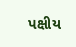પક્ષીય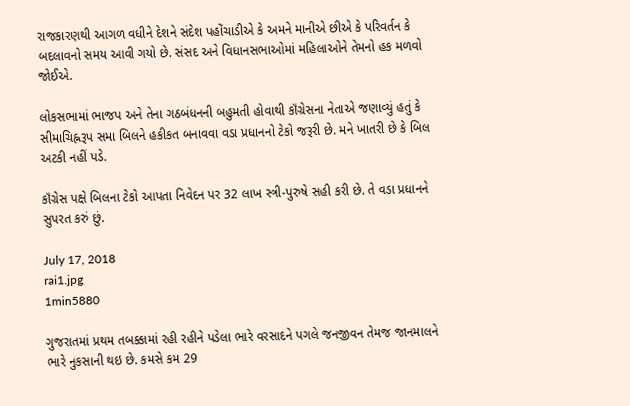રાજકારણથી આગળ વધીને દેશને સંદેશ પહોંચાડીએ કે અમને માનીએ છીએ કે પરિવર્તન કે બદલાવનો સમય આવી ગયો છે. સંસદ અને વિધાનસભાઓમાં મહિલાઓને તેમનો હક મળવો જોઈએ.

લોકસભામાં ભાજપ અને તેના ગઠબંધનની બહુમતી હોવાથી કૉંગ્રેસના નેતાએ જણાવ્યું હતું કે સીમાચિહ્નરૂપ સમા બિલને હકીકત બનાવવા વડા પ્રધાનનો ટેકો જરૂરી છે. મને ખાતરી છે કે બિલ અટકી નહીં પડે.

કૉંગ્રેસ પક્ષે બિલના ટેકો આપતા નિવેદન પર 32 લાખ સ્ત્રી-પુરુષે સહી કરી છે. તે વડા પ્રધાનને સુપરત કરું છું.

July 17, 2018
rai1.jpg
1min5880

ગુજરાતમાં પ્રથમ તબક્કામાં રહી રહીને પડેલા ભારે વરસાદને પગલે જનજીવન તેમજ જાનમાલને ભારે નુકસાની થઇ છે. કમસે કમ 29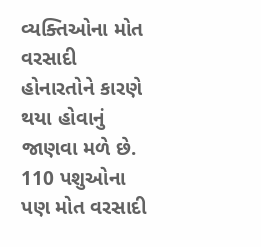વ્યક્તિઓના મોત વરસાદી હોનારતોને કારણે થયા હોવાનું જાણવા મળે છે. 110 પશુઓના પણ મોત વરસાદી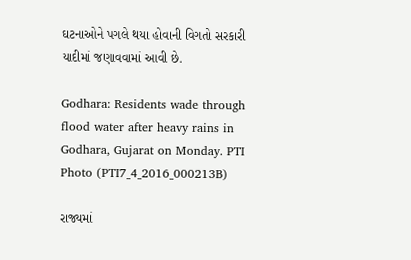ઘટનાઓને પગલે થયા હોવાની વિગતો સરકારી યાદીમાં જણાવવામાં આવી છે.

Godhara: Residents wade through flood water after heavy rains in Godhara, Gujarat on Monday. PTI Photo (PTI7_4_2016_000213B)

રાજ્યમાં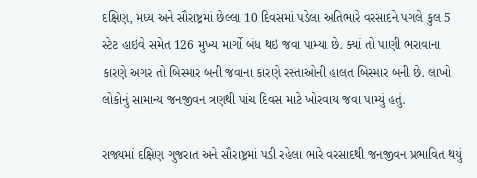દક્ષિણ, મધ્ય અને સૌરાષ્ટ્રમાં છેલ્લા 10 દિવસમાં પડેલા અતિભારે વરસાદને પગલે કુલ 5 સ્ટેટ હાઇવે સમેત 126 મુખ્ય માર્ગો બંધ થઇ જવા પામ્યા છે. ક્યાં તો પાણી ભરાવાના કારણે અગર તો બિસ્માર બની જવાના કારણે રસ્તાઓની હાલત બિસ્માર બની છે. લાખો લોકોનું સામાન્ય જનજીવન ત્રણથી પાંચ દિવસ માટે ખોરવાય જવા પામ્યું હતું.

રાજ્યમાં દક્ષિણ ગુજરાત અને સૌરાષ્ટ્રમાં પડી રહેલા ભારે વરસાદથી જનજીવન પ્રભાવિત થયું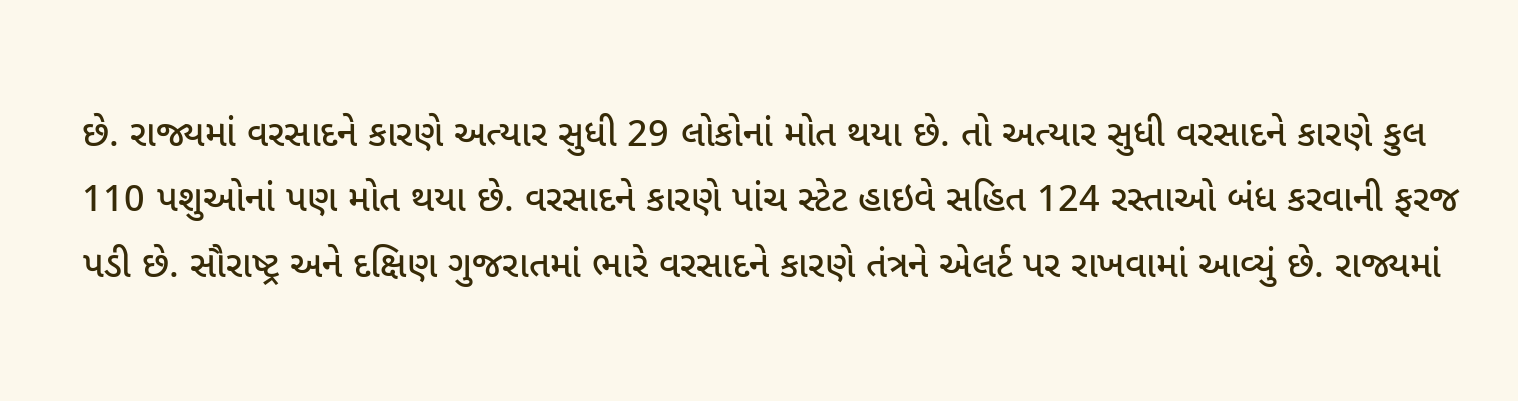છે. રાજ્યમાં વરસાદને કારણે અત્યાર સુધી 29 લોકોનાં મોત થયા છે. તો અત્યાર સુધી વરસાદને કારણે કુલ 110 પશુઓનાં પણ મોત થયા છે. વરસાદને કારણે પાંચ સ્ટેટ હાઇવે સહિત 124 રસ્તાઓ બંધ કરવાની ફરજ પડી છે. સૌરાષ્ટ્ર અને દક્ષિણ ગુજરાતમાં ભારે વરસાદને કારણે તંત્રને એલર્ટ પર રાખવામાં આવ્યું છે. રાજ્યમાં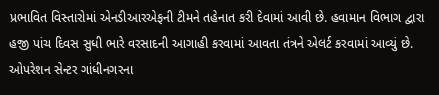પ્રભાવિત વિસ્તારોમાં એનડીઆરએફની ટીમને તહેનાત કરી દેવામાં આવી છે. હવામાન વિભાગ દ્વારા હજી પાંચ દિવસ સુધી ભારે વરસાદની આગાહી કરવામાં આવતા તંત્રને એલર્ટ કરવામાં આવ્યું છે. ઓપરેશન સેન્ટર ગાંધીનગરના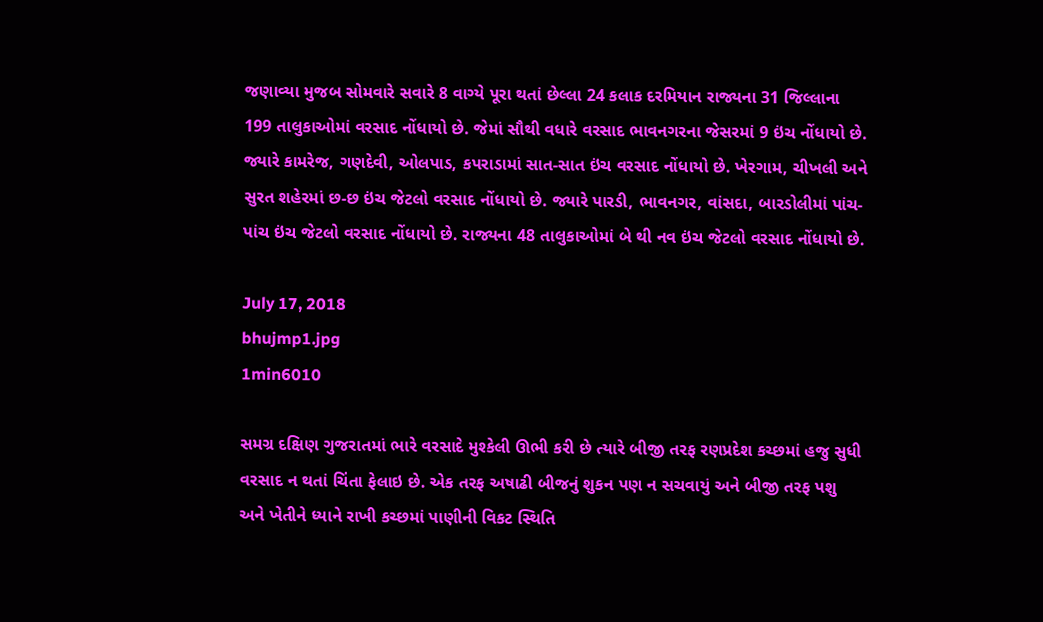જણાવ્યા મુજબ સોમવારે સવારે 8 વાગ્યે પૂરા થતાં છેલ્લા 24 કલાક દરમિયાન રાજ્યના 31 જિલ્લાના 199 તાલુકાઓમાં વરસાદ નોંધાયો છે. જેમાં સૌથી વધારે વરસાદ ભાવનગરના જેસરમાં 9 ઇંચ નોંધાયો છે. જ્યારે કામરેજ, ગણદેવી, ઓલપાડ, કપરાડામાં સાત-સાત ઇંચ વરસાદ નોંધાયો છે. ખેરગામ, ચીખલી અને સુરત શહેરમાં છ-છ ઇંચ જેટલો વરસાદ નોંધાયો છે. જ્યારે પારડી, ભાવનગર, વાંસદા, બારડોલીમાં પાંચ-પાંચ ઇંચ જેટલો વરસાદ નોંધાયો છે. રાજ્યના 48 તાલુકાઓમાં બે થી નવ ઇંચ જેટલો વરસાદ નોંધાયો છે.

July 17, 2018
bhujmp1.jpg
1min6010

સમગ્ર દક્ષિણ ગુજરાતમાં ભારે વરસાદે મુશ્કેલી ઊભી કરી છે ત્યારે બીજી તરફ રણપ્રદેશ કચ્છમાં હજુ સુધી વરસાદ ન થતાં ચિંતા ફેલાઇ છે. એક તરફ અષાઢી બીજનું શુકન પણ ન સચવાયું અને બીજી તરફ પશુ અને ખેતીને ધ્યાને રાખી કચ્છમાં પાણીની વિકટ સ્થિતિ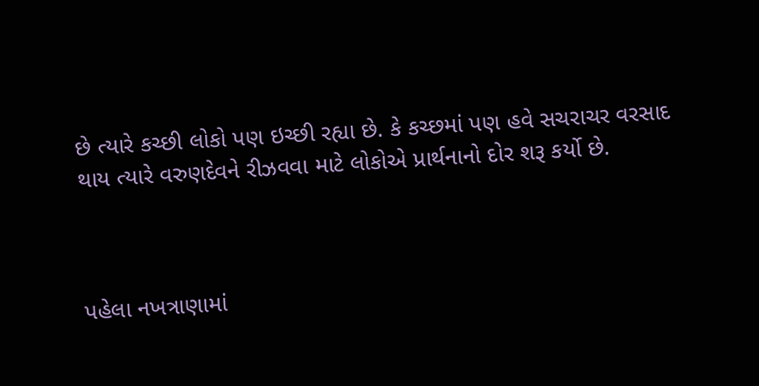છે ત્યારે કચ્છી લોકો પણ ઇચ્છી રહ્યા છે. કે કચ્છમાં પણ હવે સચરાચર વરસાદ થાય ત્યારે વરુણદેવને રીઝવવા માટે લોકોએ પ્રાર્થનાનો દોર શરૂ કર્યો છે.



પહેલા નખત્રાણામાં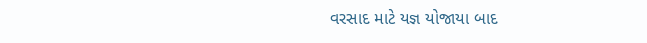વરસાદ માટે યજ્ઞ યોજાયા બાદ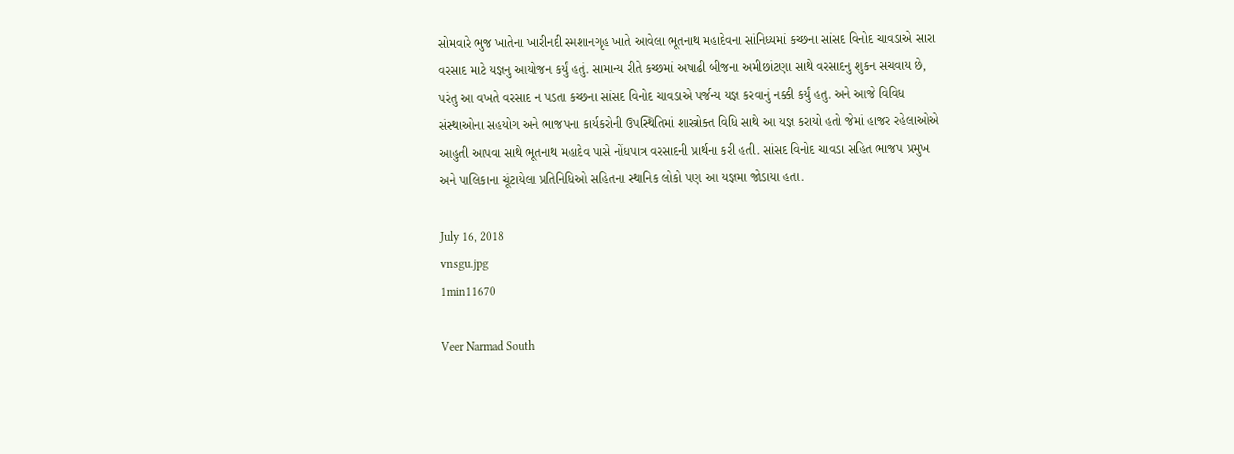સોમવારે ભુજ ખાતેના ખારીનદી સ્મશાનગૃહ ખાતે આવેલા ભૂતનાથ મહાદેવના સાંનિધ્યમાં કચ્છના સાંસદ વિનોદ ચાવડાએ સારા વરસાદ માટે યજ્ઞનુ આયોજન કર્યું હતું. સામાન્ય રીતે કચ્છમાં અષાઢી બીજના અમીછાંટણા સાથે વરસાદનુ શુકન સચવાય છે, પરંતુ આ વખતે વરસાદ ન પડતા કચ્છના સાંસદ વિનોદ ચાવડાએ પર્જન્ય યજ્ઞ કરવાનું નક્કી કર્યું હતુ. અને આજે વિવિધ સંસ્થાઓના સહયોગ અને ભાજપના કાર્યકરોની ઉપસ્થિતિમાં શાસ્ત્રોક્ત વિધિ સાથે આ યજ્ઞ કરાયો હતો જેમાં હાજર રહેલાઓએ આહુતી આપવા સાથે ભૂતનાથ મહાદેવ પાસે નોંધપાત્ર વરસાદની પ્રાર્થના કરી હતી. સાંસદ વિનોદ ચાવડા સહિત ભાજપ પ્રમુખ અને પાલિકાના ચૂંટાયેલા પ્રતિનિધિઓ સહિતના સ્થાનિક લોકો પણ આ યજ્ઞમા જોડાયા હતા.

July 16, 2018
vnsgu.jpg
1min11670

Veer Narmad South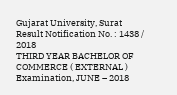Gujarat University, Surat
Result Notification No. : 1438 / 2018
THIRD YEAR BACHELOR OF COMMERCE ( EXTERNAL ) Examination, JUNE – 2018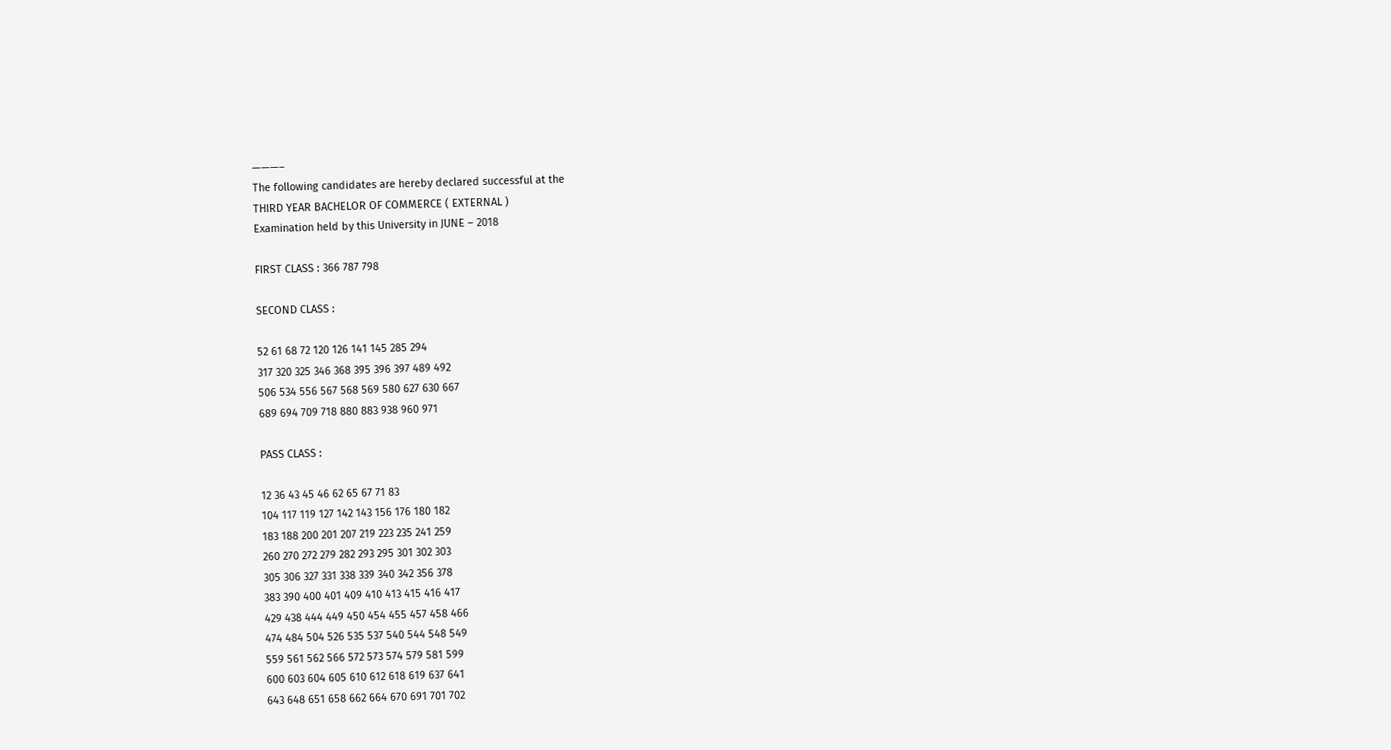———–
The following candidates are hereby declared successful at the
THIRD YEAR BACHELOR OF COMMERCE ( EXTERNAL )
Examination held by this University in JUNE – 2018

FIRST CLASS : 366 787 798

SECOND CLASS :

52 61 68 72 120 126 141 145 285 294
317 320 325 346 368 395 396 397 489 492
506 534 556 567 568 569 580 627 630 667
689 694 709 718 880 883 938 960 971

PASS CLASS :

12 36 43 45 46 62 65 67 71 83
104 117 119 127 142 143 156 176 180 182
183 188 200 201 207 219 223 235 241 259
260 270 272 279 282 293 295 301 302 303
305 306 327 331 338 339 340 342 356 378
383 390 400 401 409 410 413 415 416 417
429 438 444 449 450 454 455 457 458 466
474 484 504 526 535 537 540 544 548 549
559 561 562 566 572 573 574 579 581 599
600 603 604 605 610 612 618 619 637 641
643 648 651 658 662 664 670 691 701 702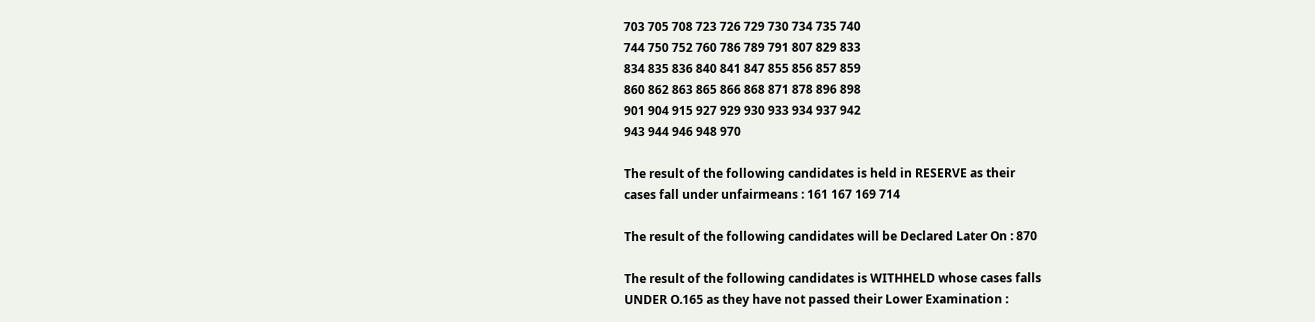703 705 708 723 726 729 730 734 735 740
744 750 752 760 786 789 791 807 829 833
834 835 836 840 841 847 855 856 857 859
860 862 863 865 866 868 871 878 896 898
901 904 915 927 929 930 933 934 937 942
943 944 946 948 970

The result of the following candidates is held in RESERVE as their
cases fall under unfairmeans : 161 167 169 714

The result of the following candidates will be Declared Later On : 870

The result of the following candidates is WITHHELD whose cases falls
UNDER O.165 as they have not passed their Lower Examination :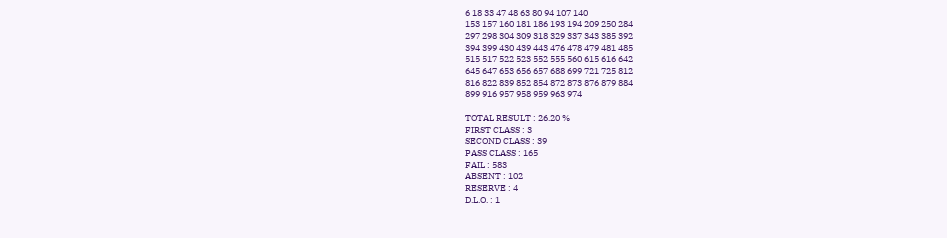6 18 33 47 48 63 80 94 107 140
153 157 160 181 186 193 194 209 250 284
297 298 304 309 318 329 337 343 385 392
394 399 430 439 443 476 478 479 481 485
515 517 522 523 552 555 560 615 616 642
645 647 653 656 657 688 699 721 725 812
816 822 839 852 854 872 873 876 879 884
899 916 957 958 959 963 974

TOTAL RESULT : 26.20 %
FIRST CLASS : 3
SECOND CLASS : 39
PASS CLASS : 165
FAIL : 583
ABSENT : 102
RESERVE : 4
D.L.O. : 1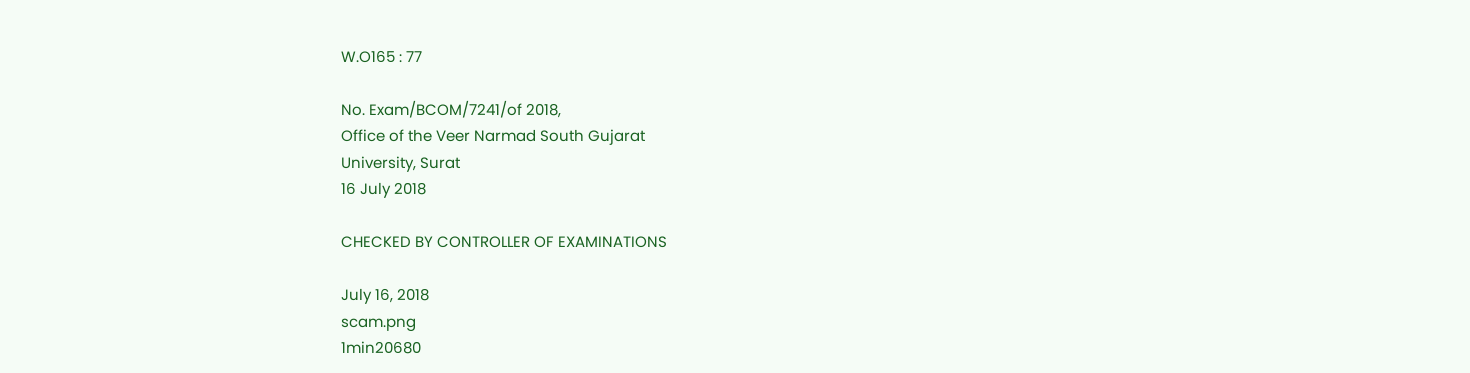W.O165 : 77

No. Exam/BCOM/7241/of 2018,
Office of the Veer Narmad South Gujarat
University, Surat
16 July 2018

CHECKED BY CONTROLLER OF EXAMINATIONS

July 16, 2018
scam.png
1min20680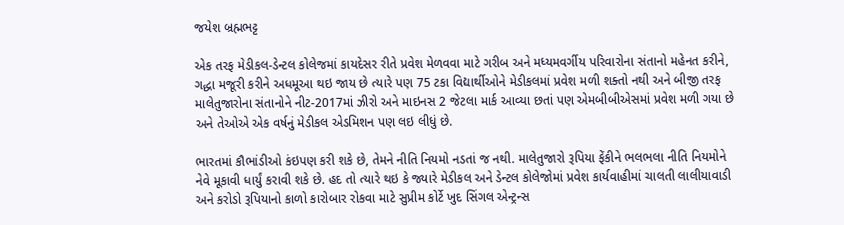જયેશ બ્રહ્મભટ્ટ

એક તરફ મેડીકલ-ડેન્ટલ કોલેજમાં કાયદેસર રીતે પ્રવેશ મેળવવા માટે ગરીબ અને મધ્યમવર્ગીય પરિવારોના સંતાનો મહેનત કરીને, ગદ્ધા મજૂરી કરીને અધમૂઆ થઇ જાય છે ત્યારે પણ 75 ટકા વિદ્યાર્થીઓને મેડીકલમાં પ્રવેશ મળી શક્તો નથી અને બીજી તરફ માલેતુજારોના સંતાનોને નીટ-2017માં ઝીરો અને માઇનસ 2 જેટલા માર્ક આવ્યા છતાં પણ એમબીબીએસમાં પ્રવેશ મળી ગયા છે અને તેઓએ એક વર્ષનું મેડીકલ એડમિશન પણ લઇ લીધું છે.

ભારતમાં કૌભાંડીઓ કંઇપણ કરી શકે છે, તેમને નીતિ નિયમો નડતાં જ નથી. માલેતુજારો રૂપિયા ફેંકીને ભલભલા નીતિ નિયમોને નેવે મૂકાવી ધાર્યું કરાવી શકે છે. હદ તો ત્યારે થઇ કે જ્યારે મેડીકલ અને ડેન્ટલ કોલેજોમાં પ્રવેશ કાર્યવાહીમાં ચાલતી લાલીયાવાડી અને કરોડો રૂપિયાનો કાળો કારોબાર રોકવા માટે સુપ્રીમ કોર્ટે ખુદ સિંગલ એન્ટ્રન્સ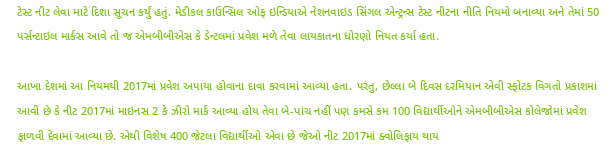ટેસ્ટ નીટ લેવા માટે દિશા સૂચન કર્યું હતું. મેડીકલ કાઉન્સિલ ઓફ ઇન્ડિયાએ નેશનવાઇડ સિંગલ એન્ટ્રન્સ ટેસ્ટ નીટના નીતિ નિયમો બનાવ્યા અને તેમાં 50 પર્સન્ટાઇલ માર્કસ આવે તો જ એમબીબીએસ કે ડેન્ટલમાં પ્રવેશ મળે તેવા લાયકાતના ધોરણો નિયત કર્યા હતા.

આખા દેશમાં આ નિયમથી 2017માં પ્રવેશ અપાયા હોવાના દાવા કરવામાં આવ્યા હતા. પરંતુ, છેલ્લા બે દિવસ દરમિયાન એવી સ્ફોટક વિગતો પ્રકાશમાં આવી છે કે નીટ 2017માં માઇનસ 2 કે ઝીરો માર્ક આવ્યા હોય તેવા બે-પાંચ નહીં પણ કમસે કમ 100 વિદ્યાર્થીઓને એમબીબીએસ કોલેજોમાં પ્રવેશ ફાળવી દેવામાં આવ્યા છે. એથી વિશેષ 400 જેટલા વિદ્યાર્થીઓ એવા છે જેઓ નીટ 2017માં ક્વોલિફાય થાય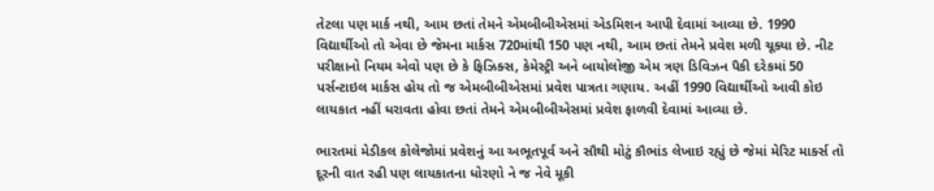તેટલા પણ માર્ક નથી, આમ છતાં તેમને એમબીબીએસમાં એડમિશન આપી દેવામાં આવ્યા છે. 1990 વિદ્યાર્થીઓ તો એવા છે જેમના માર્કસ 720માંથી 150 પણ નથી, આમ છતાં તેમને પ્રવેશ મળી ચૂક્યા છે. નીટ પરીક્ષાનો નિયમ એવો પણ છે કે ફિઝિક્સ, કેમેસ્ટ્રી અને બાયોલોજી એમ ત્રણ ડિવિઝન પૈકી દરેકમાં 50 પર્સન્ટાઇલ માર્કસ હોય તો જ એમબીબીએસમાં પ્રવેશ પાત્રતા ગણાય. અહીં 1990 વિદ્યાર્થીઓ આવી કોઇ લાયકાત નહીં ધરાવતા હોવા છતાં તેમને એમબીબીએસમાં પ્રવેશ ફાળવી દેવામાં આવ્યા છે.

ભારતમાં મેડીકલ કોલેજોમાં પ્રવેશનું આ અભૂતપૂર્વ અને સૌથી મોટું કૌભાંડ લેખાઇ રહ્યું છે જેમાં મેરિટ માર્ક્સ તો દૂરની વાત રહી પણ લાયકાતના ધોરણો ને જ નેવે મૂકી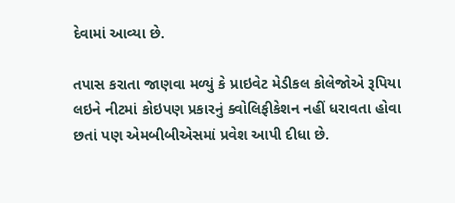દેવામાં આવ્યા છે.

તપાસ કરાતા જાણવા મળ્યું કે પ્રાઇવેટ મેડીકલ કોલેજોએ રૂપિયા લઇને નીટમાં કોઇપણ પ્રકારનું ક્વોલિફીકેશન નહીં ધરાવતા હોવા છતાં પણ એમબીબીએસમાં પ્રવેશ આપી દીધા છે.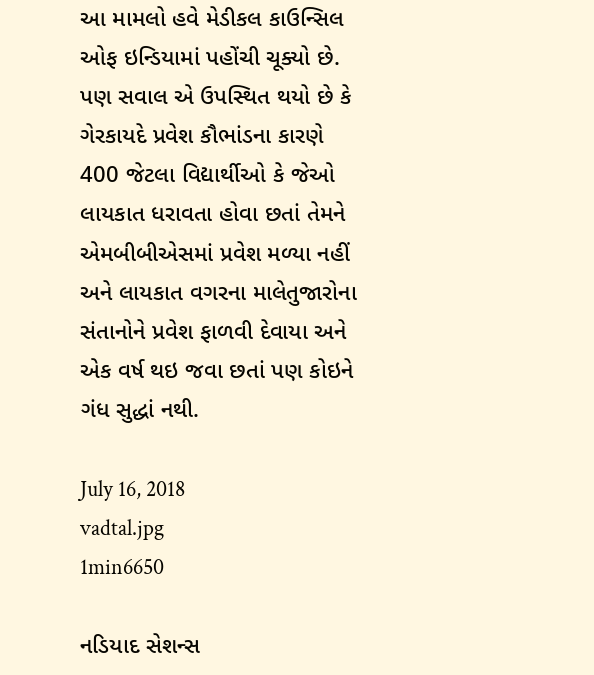આ મામલો હવે મેડીકલ કાઉન્સિલ ઓફ ઇન્ડિયામાં પહોંચી ચૂક્યો છે. પણ સવાલ એ ઉપસ્થિત થયો છે કે ગેરકાયદે પ્રવેશ કૌભાંડના કારણે 400 જેટલા વિદ્યાર્થીઓ કે જેઓ લાયકાત ધરાવતા હોવા છતાં તેમને એમબીબીએસમાં પ્રવેશ મળ્યા નહીં અને લાયકાત વગરના માલેતુજારોના સંતાનોને પ્રવેશ ફાળવી દેવાયા અને એક વર્ષ થઇ જવા છતાં પણ કોઇને ગંધ સુદ્ધાં નથી.

July 16, 2018
vadtal.jpg
1min6650

નડિયાદ સેશન્સ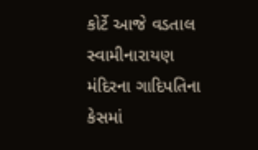કોર્ટે આજે વડતાલ સ્વામીનારાયણ મંદિરના ગાદિપતિના કેસમાં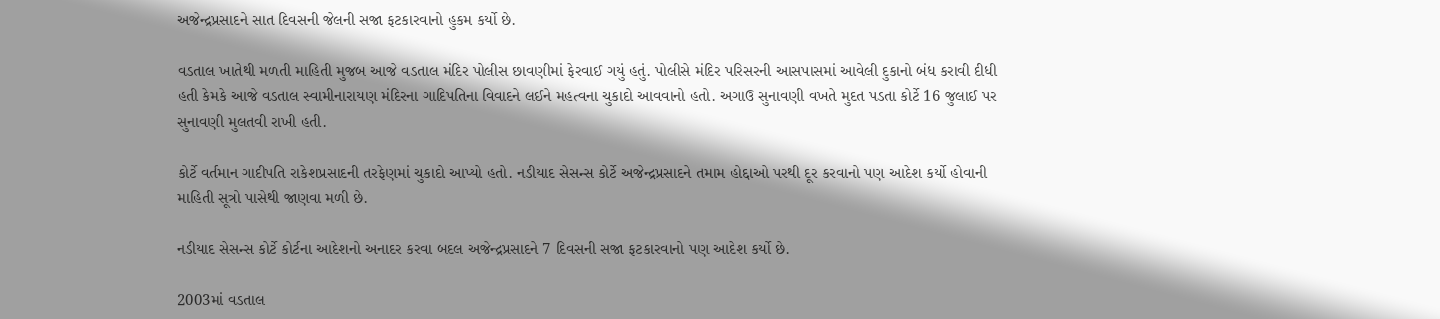અજેન્દ્રપ્રસાદને સાત દિવસની જેલની સજા ફટકારવાનો હુકમ કર્યો છે.

વડતાલ ખાતેથી મળતી માહિતી મુજબ આજે વડતાલ મંદિર પોલીસ છાવણીમાં ફેરવાઈ ગયું હતું. પોલીસે મંદિર પરિસરની આસપાસમાં આવેલી દુકાનો બંધ કરાવી દીધી હતી કેમકે આજે વડતાલ સ્વામીનારાયણ મંદિરના ગાદિપતિના વિવાદને લઈને મહત્વના ચુકાદો આવવાનો હતો. અગાઉ સુનાવણી વખતે મુદત પડતા કોર્ટે 16 જુલાઈ પર સુનાવણી મુલતવી રાખી હતી.

કોર્ટે વર્તમાન ગાદીપતિ રાકેશપ્રસાદની તરફેણમાં ચુકાદો આપ્યો હતો. નડીયાદ સેસન્સ કોર્ટે અજેન્દ્રપ્રસાદને તમામ હોદ્દાઓ પરથી દૂર કરવાનો પણ આદેશ કર્યો હોવાની માહિતી સૂત્રો પાસેથી જાણવા મળી છે.

નડીયાદ સેસન્સ કોર્ટે કોર્ટના આદેશનો અનાદર કરવા બદલ અજેન્દ્રપ્રસાદને 7 દિવસની સજા ફટકારવાનો પણ આદેશ કર્યો છે.

2003માં વડતાલ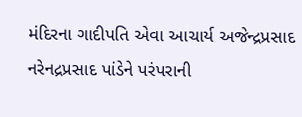મંદિરના ગાદીપતિ એવા આચાર્ય અજેન્દ્રપ્રસાદ નરેનદ્રપ્રસાદ પાંડેને પરંપરાની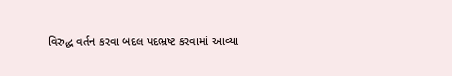વિરુદ્ધ વર્તન કરવા બદલ પદભ્રષ્ટ કરવામાં આવ્યા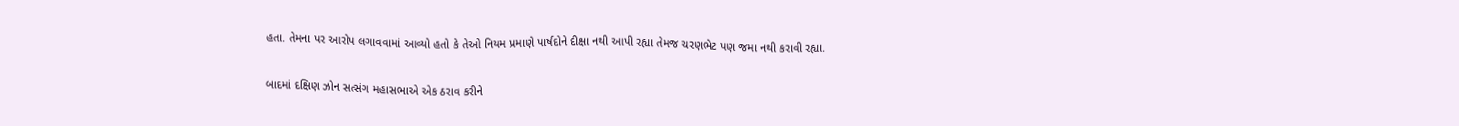હતા. તેમના પર આરોપ લગાવવામાં આવ્યો હતો કે તેઓ નિયમ પ્રમાણે પાર્ષદોને દીક્ષા નથી આપી રહ્યા તેમજ ચરણભેટ પણ જમા નથી કરાવી રહ્યા.

બાદમાં દક્ષિણ ઝોન સત્સંગ મહાસભાએ એક ઠરાવ કરીને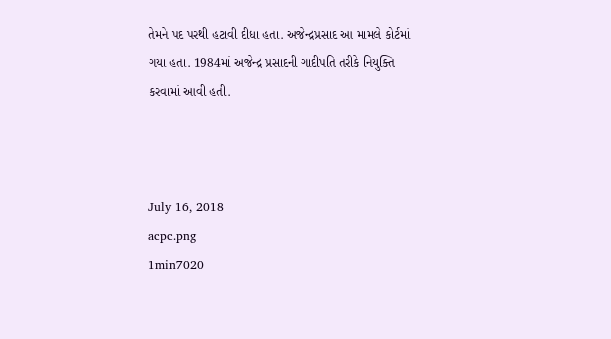તેમને પદ પરથી હટાવી દીધા હતા. અજેન્દ્રપ્રસાદ આ મામલે કોર્ટમાં ગયા હતા. 1984માં અજેન્દ્ર પ્રસાદની ગાદીપતિ તરીકે નિયુક્તિ કરવામાં આવી હતી.



July 16, 2018
acpc.png
1min7020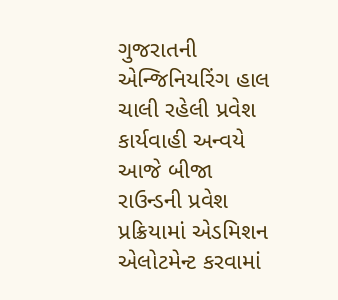ગુજરાતની એન્જિનિયરિંગ હાલ ચાલી રહેલી પ્રવેશ કાર્યવાહી અન્વયે આજે બીજા રાઉન્ડની પ્રવેશ પ્રક્રિયામાં એડમિશન એલોટમેન્ટ કરવામાં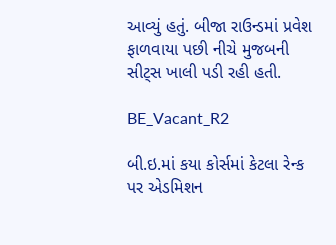આવ્યું હતું. બીજા રાઉન્ડમાં પ્રવેશ ફાળવાયા પછી નીચે મુજબની સીટ્સ ખાલી પડી રહી હતી.

BE_Vacant_R2

બી.ઇ.માં કયા કોર્સમાં કેટલા રેન્ક પર એડમિશન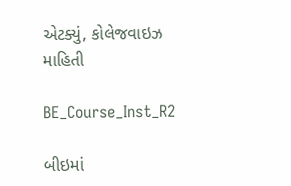એટક્યું, કોલેજવાઇઝ માહિતી

BE_Course_Inst_R2

બીઇમાં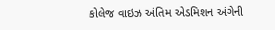કોલેજ વાઇઝ અંતિમ એડમિશન અંગેની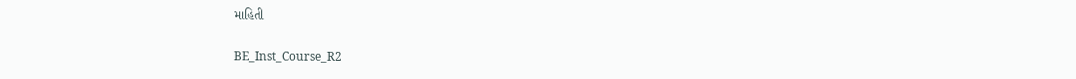માહિતી

BE_Inst_Course_R2